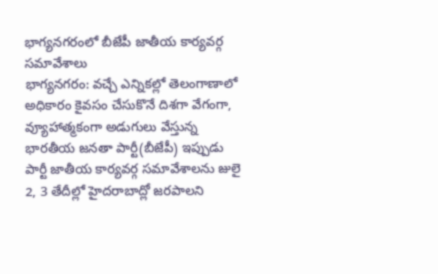భాగ్యనగరంలో బీజేపీ జాతీయ కార్యవర్గ సమావేశాలు
భాగ్యనగరం: వచ్చే ఎన్నికల్లో తెలంగాణాలో అధికారం కైవసం చేసుకొనే దిశగా వేగంగా, వ్యూహాత్మకంగా అడుగులు వేస్తున్న భారతీయ జనతా పార్టీ(బీజేపీ) ఇప్పుడు పార్టీ జాతీయ కార్యవర్గ సమావేశాలను జులై 2, 3 తేదీల్లో హైదరాబాద్లో జరపాలని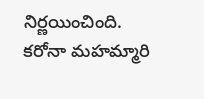నిర్ణయించింది. కరోనా మహమ్మారి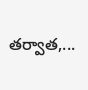తర్వాత,...